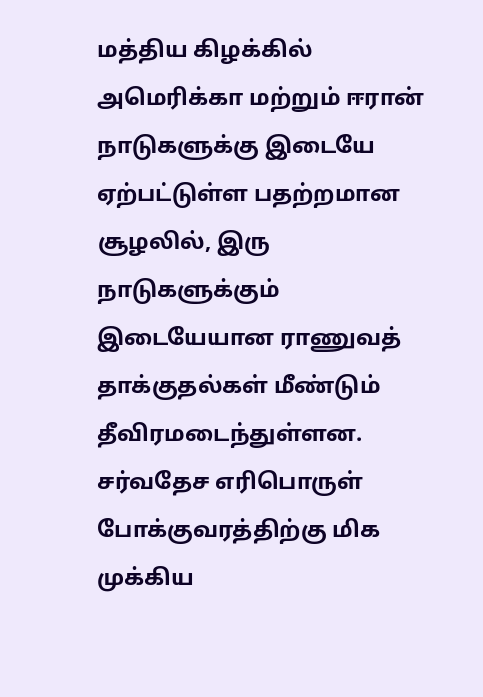மத்திய கிழக்கில் அமெரிக்கா மற்றும் ஈரான் நாடுகளுக்கு இடையே ஏற்பட்டுள்ள பதற்றமான சூழலில், இரு நாடுகளுக்கும் இடையேயான ராணுவத் தாக்குதல்கள் மீண்டும் தீவிரமடைந்துள்ளன.
சர்வதேச எரிபொருள் போக்குவரத்திற்கு மிக முக்கிய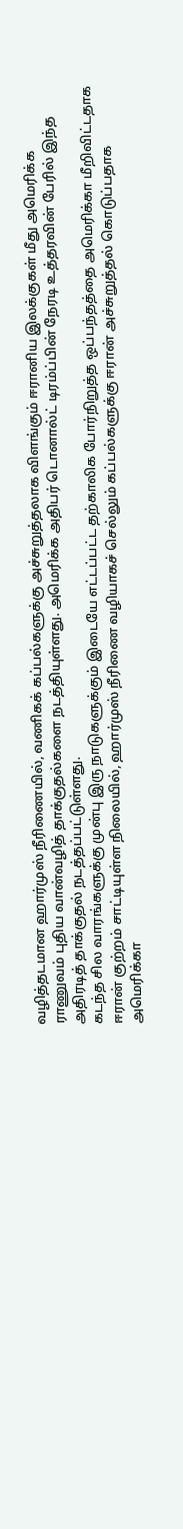வழித்தடமான ஹார்முஸ் நீரிணையில், வணிகக் கப்பல்களுக்கு அச்சுறுத்தலாக விளங்கும் ஈரானிய இலக்குகள் மீது அமெரிக்க ராணுவம் புதிய வான்வழித் தாக்குதல்களை நடத்தியுள்ளது. அமெரிக்க அதிபர் டொனால்ட் டிரம்ப்பின் நேரடி உத்தரவின் பேரில் இந்த அதிரடித் தாக்குதல் நடத்தப்பட்டுள்ளது.
கடந்த சில வாரங்களுக்கு முன்பு இரு நாடுகளுக்கும் இடையே எட்டப்பட்ட தற்காலிக போர்நிறுத்த ஒப்பந்தத்தை அமெரிக்கா மீறிவிட்டதாக ஈரான் குற்றம் சாட்டியுள்ள நிலையில், ஹார்முஸ் நீரிணை வழியாகச் செல்லும் கப்பல்களுக்கு ஈரான் அச்சுறுத்தல் கொடுப்பதாக அமெரிக்கா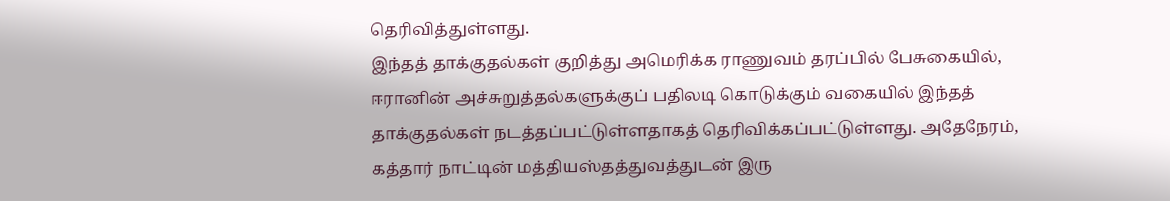தெரிவித்துள்ளது.
இந்தத் தாக்குதல்கள் குறித்து அமெரிக்க ராணுவம் தரப்பில் பேசுகையில், ஈரானின் அச்சுறுத்தல்களுக்குப் பதிலடி கொடுக்கும் வகையில் இந்தத் தாக்குதல்கள் நடத்தப்பட்டுள்ளதாகத் தெரிவிக்கப்பட்டுள்ளது. அதேநேரம், கத்தார் நாட்டின் மத்தியஸ்தத்துவத்துடன் இரு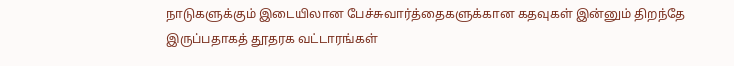நாடுகளுக்கும் இடையிலான பேச்சுவார்த்தைகளுக்கான கதவுகள் இன்னும் திறந்தே இருப்பதாகத் தூதரக வட்டாரங்கள்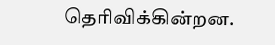தெரிவிக்கின்றன.